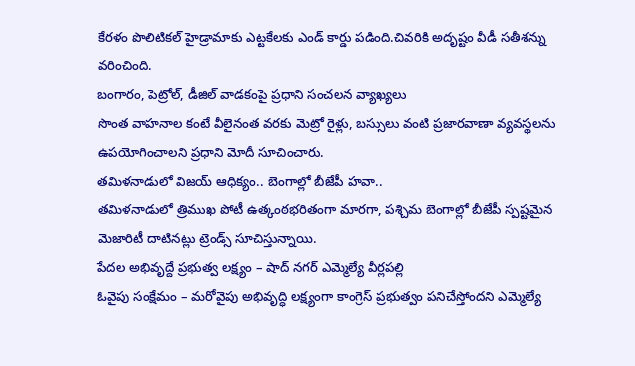కేరళం పొలిటికల్ హైడ్రామాకు ఎట్టకేలకు ఎండ్ కార్డు పడింది.చివరికి అదృష్టం వీడీ సతీశన్ను వరించింది.
బంగారం, పెట్రోల్, డీజిల్ వాడకంపై ప్రధాని సంచలన వ్యాఖ్యలు
సొంత వాహనాల కంటే వీలైనంత వరకు మెట్రో రైళ్లు, బస్సులు వంటి ప్రజారవాణా వ్యవస్థలను ఉపయోగించాలని ప్రధాని మోదీ సూచించారు.
తమిళనాడులో విజయ్ ఆధిక్యం.. బెంగాల్లో బీజేపీ హవా..
తమిళనాడులో త్రిముఖ పోటీ ఉత్కంఠభరితంగా మారగా, పశ్చిమ బెంగాల్లో బీజేపీ స్పష్టమైన మెజారిటీ దాటినట్లు ట్రెండ్స్ సూచిస్తున్నాయి.
పేదల అభివృద్దే ప్రభుత్వ లక్ష్యం – షాద్ నగర్ ఎమ్మెల్యే వీర్లపల్లి
ఓవైపు సంక్షేమం – మరోవైపు అభివృద్ధి లక్ష్యంగా కాంగ్రెస్ ప్రభుత్వం పనిచేస్తోందని ఎమ్మెల్యే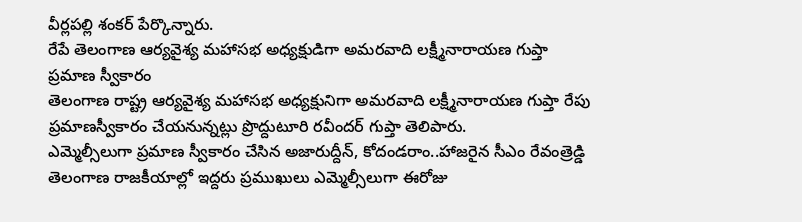వీర్లపల్లి శంకర్ పేర్కొన్నారు.
రేపే తెలంగాణ ఆర్యవైశ్య మహాసభ అధ్యక్షుడిగా అమరవాది లక్ష్మీనారాయణ గుప్తా ప్రమాణ స్వీకారం
తెలంగాణ రాష్ట్ర ఆర్యవైశ్య మహాసభ అధ్యక్షునిగా అమరవాది లక్ష్మీనారాయణ గుప్తా రేపు ప్రమాణస్వీకారం చేయనున్నట్లు ప్రొద్దుటూరి రవీందర్ గుప్తా తెలిపారు.
ఎమ్మెల్సీలుగా ప్రమాణ స్వీకారం చేసిన అజారుద్దీన్, కోదండరాం..హాజరైన సీఎం రేవంత్రెడ్డి
తెలంగాణ రాజకీయాల్లో ఇద్దరు ప్రముఖులు ఎమ్మెల్సీలుగా ఈరోజు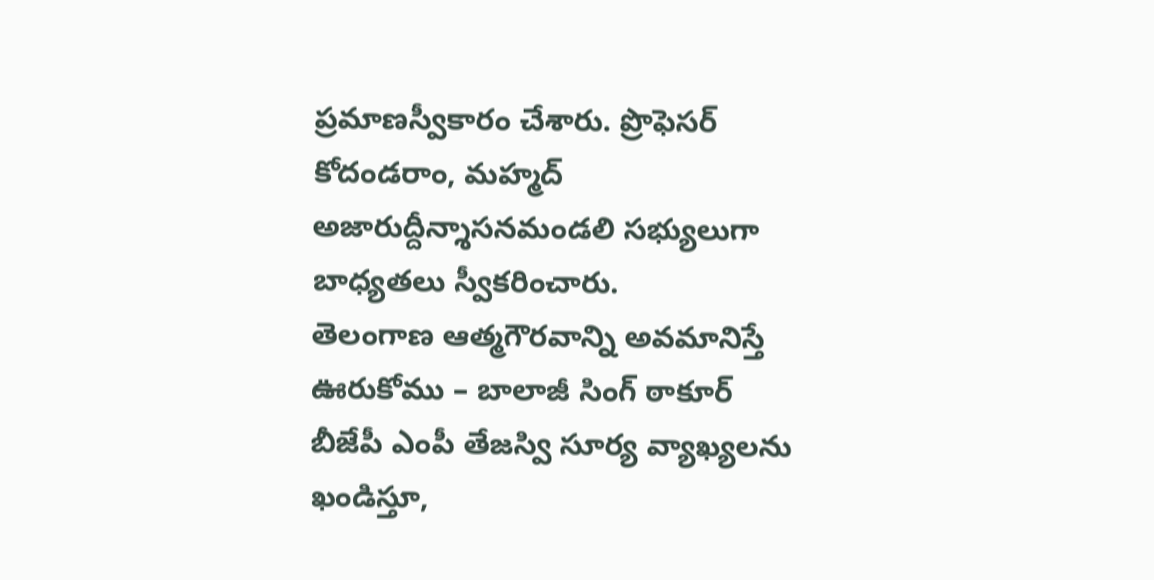ప్రమాణస్వీకారం చేశారు. ప్రొఫెసర్ కోదండరాం, మహ్మద్ అజారుద్దీన్శాసనమండలి సభ్యులుగా బాధ్యతలు స్వీకరించారు.
తెలంగాణ ఆత్మగౌరవాన్ని అవమానిస్తే ఊరుకోము – బాలాజీ సింగ్ ఠాకూర్
బీజేపీ ఎంపీ తేజస్వి సూర్య వ్యాఖ్యలను ఖండిస్తూ,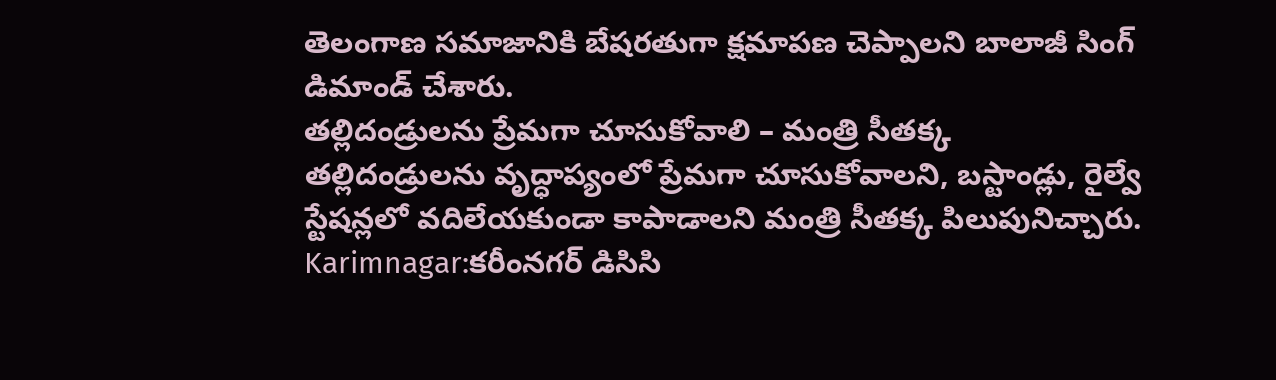తెలంగాణ సమాజానికి బేషరతుగా క్షమాపణ చెప్పాలని బాలాజీ సింగ్ డిమాండ్ చేశారు.
తల్లిదండ్రులను ప్రేమగా చూసుకోవాలి – మంత్రి సీతక్క
తల్లిదండ్రులను వృద్ధాప్యంలో ప్రేమగా చూసుకోవాలని, బస్టాండ్లు, రైల్వే స్టేషన్లలో వదిలేయకుండా కాపాడాలని మంత్రి సీతక్క పిలుపునిచ్చారు.
Karimnagar:కరీంనగర్ డిసిసి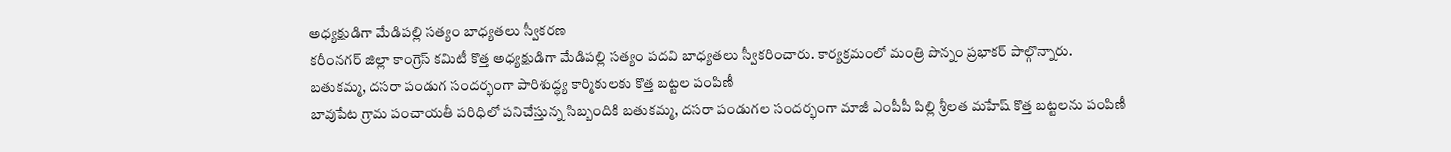అధ్యక్షుడిగా మేడిపల్లి సత్యం బాధ్యతలు స్వీకరణ
కరీంనగర్ జిల్లా కాంగ్రెస్ కమిటీ కొత్త అధ్యక్షుడిగా మేడిపల్లి సత్యం పదవి బాధ్యతలు స్వీకరించారు. కార్యక్రమంలో మంత్రి పొన్నం ప్రభాకర్ పాల్గొన్నారు.
బతుకమ్మ, దసరా పండుగ సందర్భంగా పారిశుద్ధ్య కార్మికులకు కొత్త బట్టల పంపిణీ
బావుపేట గ్రామ పంచాయతీ పరిధిలో పనిచేస్తున్న సిబ్బందికి బతుకమ్మ, దసరా పండుగల సందర్భంగా మాజీ ఎంపీపీ పిల్లి శ్రీలత మహేష్ కొత్త బట్టలను పంపిణీ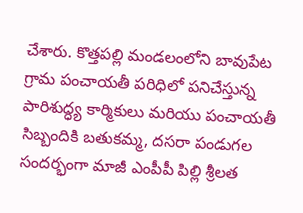చేశారు. కొత్తపల్లి మండలంలోని బావుపేట గ్రామ పంచాయతీ పరిధిలో పనిచేస్తున్న పారిశుద్ధ్య కార్మికులు మరియు పంచాయతీ సిబ్బందికి బతుకమ్మ, దసరా పండుగల సందర్భంగా మాజీ ఎంపీపీ పిల్లి శ్రీలత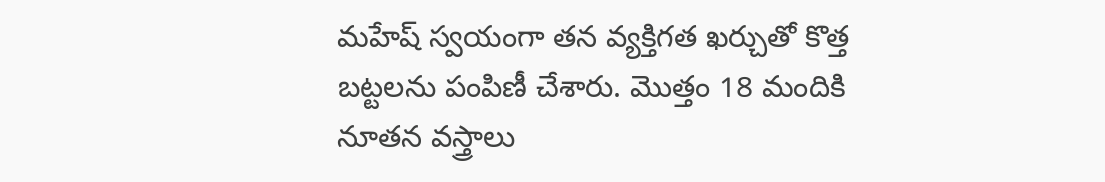మహేష్ స్వయంగా తన వ్యక్తిగత ఖర్చుతో కొత్త బట్టలను పంపిణీ చేశారు. మొత్తం 18 మందికి నూతన వస్త్రాలు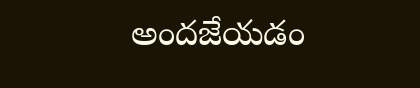అందజేయడం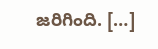జరిగింది. […]